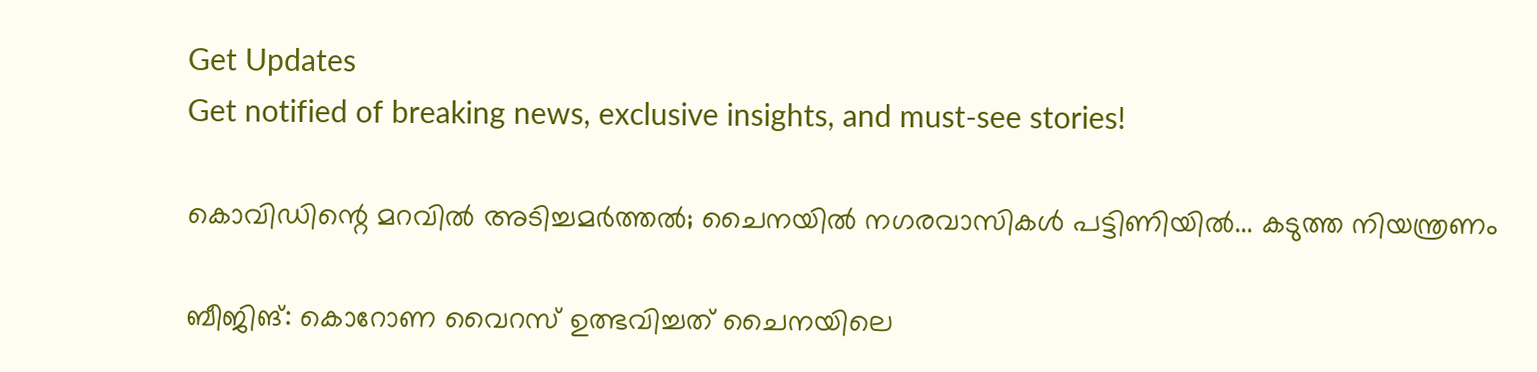Get Updates
Get notified of breaking news, exclusive insights, and must-see stories!

കൊവിഡിന്റെ മറവില്‍ അടിച്ചമര്‍ത്തല്‍; ചൈനയില്‍ നഗരവാസികള്‍ പട്ടിണിയില്‍... കടുത്ത നിയന്ത്രണം

ബീജിങ്: കൊറോണ വൈറസ് ഉത്ഭവിച്ചത് ചൈനയിലെ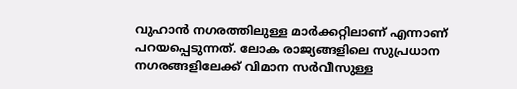വുഹാന്‍ നഗരത്തിലുള്ള മാര്‍ക്കറ്റിലാണ് എന്നാണ് പറയപ്പെടുന്നത്. ലോക രാജ്യങ്ങളിലെ സുപ്രധാന നഗരങ്ങളിലേക്ക് വിമാന സര്‍വീസുള്ള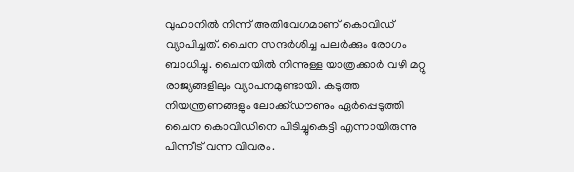വുഹാനില്‍ നിന്ന് അതിവേഗമാണ് കൊവിഡ് വ്യാപിച്ചത്. ചൈന സന്ദര്‍ശിച്ച പലര്‍ക്കും രോഗം ബാധിച്ചു. ചൈനയില്‍ നിന്നുള്ള യാത്രക്കാര്‍ വഴി മറ്റു രാജ്യങ്ങളിലും വ്യാപനമുണ്ടായി. കടുത്ത നിയന്ത്രണങ്ങളും ലോക്ക്ഡൗണും ഏര്‍പ്പെടുത്തി ചൈന കൊവിഡിനെ പിടിച്ചുകെട്ടി എന്നായിരുന്നു പിന്നീട് വന്ന വിവരം.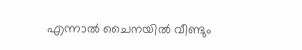എന്നാല്‍ ചൈനയില്‍ വീണ്ടും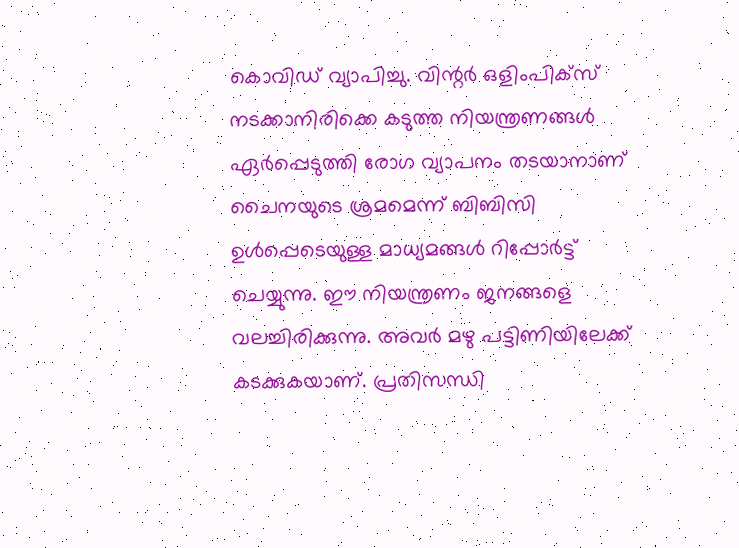കൊവിഡ് വ്യാപിച്ചു. വിന്റര്‍ ഒളിംപിക്‌സ് നടക്കാനിരിക്കെ കടുത്ത നിയന്ത്രണങ്ങള്‍ ഏര്‍പ്പെടുത്തി രോഗ വ്യാപനം തടയാനാണ് ചൈനയുടെ ശ്രമമെന്ന് ബിബിസി ഉള്‍പ്പെടെയുള്ള മാധ്യമങ്ങള്‍ റിപ്പോര്‍ട്ട് ചെയ്യുന്നു. ഈ നിയന്ത്രണം ജനങ്ങളെ വലച്ചിരിക്കുന്നു. അവര്‍ മഴു പട്ടിണിയിലേക്ക് കടക്കുകയാണ്. പ്രതിസന്ധി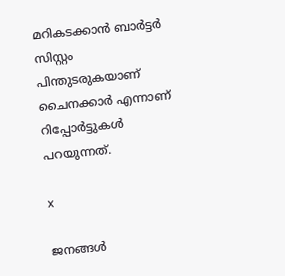മറികടക്കാന്‍ ബാര്‍ട്ടര്‍ സിസ്റ്റം പിന്തുടരുകയാണ് ചൈനക്കാര്‍ എന്നാണ് റിപ്പോര്‍ട്ടുകള്‍ പറയുന്നത്.

x

ജനങ്ങള്‍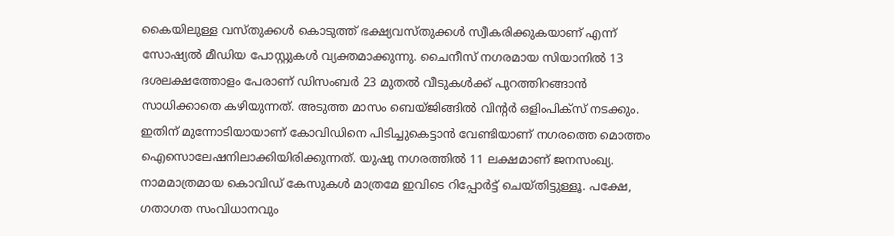കൈയിലുള്ള വസ്തുക്കള്‍ കൊടുത്ത് ഭക്ഷ്യവസ്തുക്കള്‍ സ്വീകരിക്കുകയാണ് എന്ന് സോഷ്യല്‍ മീഡിയ പോസ്റ്റുകള്‍ വ്യക്തമാക്കുന്നു. ചൈനീസ് നഗരമായ സിയാനില്‍ 13 ദശലക്ഷത്തോളം പേരാണ് ഡിസംബര്‍ 23 മുതല്‍ വീടുകള്‍ക്ക് പുറത്തിറങ്ങാന്‍ സാധിക്കാതെ കഴിയുന്നത്. അടുത്ത മാസം ബെയ്ജിങ്ങില്‍ വിന്റര്‍ ഒളിംപിക്‌സ് നടക്കും. ഇതിന് മുന്നോടിയായാണ് കോവിഡിനെ പിടിച്ചുകെട്ടാന്‍ വേണ്ടിയാണ് നഗരത്തെ മൊത്തം ഐസൊലേഷനിലാക്കിയിരിക്കുന്നത്. യുഷു നഗരത്തില്‍ 11 ലക്ഷമാണ് ജനസംഖ്യ. നാമമാത്രമായ കൊവിഡ് കേസുകള്‍ മാത്രമേ ഇവിടെ റിപ്പോര്‍ട്ട് ചെയ്തിട്ടുള്ളൂ. പക്ഷേ, ഗതാഗത സംവിധാനവും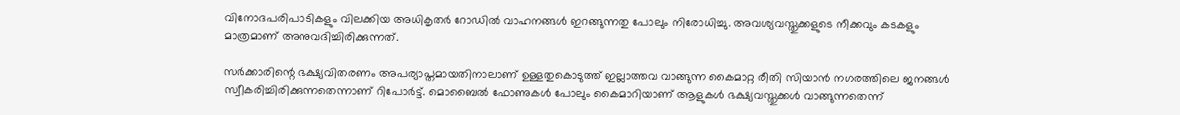വിനോദപരിപാടികളും വിലക്കിയ അധികൃതര്‍ റോഡില്‍ വാഹനങ്ങള്‍ ഇറങ്ങുന്നതു പോലും നിരോധിച്ചു. അവശ്യവസ്തുക്കളുടെ നീക്കവും കടകളും മാത്രമാണ് അനുവദിച്ചിരിക്കുന്നത്.

സര്‍ക്കാരിന്റെ ഭക്ഷ്യവിതരണം അപര്യാപ്തമായതിനാലാണ് ഉള്ളതുകൊടുത്ത് ഇല്ലാത്തവ വാങ്ങുന്ന കൈമാറ്റ രീതി സിയാന്‍ നഗരത്തിലെ ജനങ്ങള്‍ സ്വീകരിച്ചിരിക്കുന്നതെന്നാണ് റിപോര്‍ട്ട്. മൊബൈല്‍ ഫോണുകള്‍ പോലും കൈമാറിയാണ് ആളുകള്‍ ഭക്ഷ്യവസ്തുക്കള്‍ വാങ്ങുന്നതെന്ന്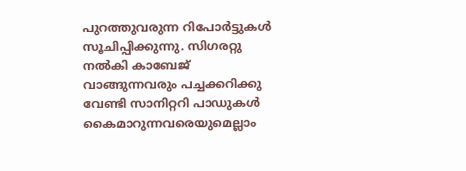പുറത്തുവരുന്ന റിപോര്‍ട്ടുകള്‍ സൂചിപ്പിക്കുന്നു. സിഗരറ്റു നല്‍കി കാബേജ് വാങ്ങുന്നവരും പച്ചക്കറിക്കു വേണ്ടി സാനിറ്ററി പാഡുകള്‍ കൈമാറുന്നവരെയുമെല്ലാം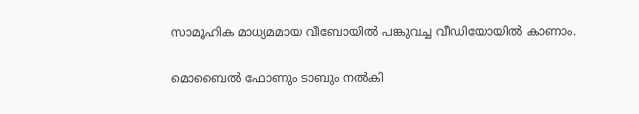സാമൂഹിക മാധ്യമമായ വീബോയില്‍ പങ്കുവച്ച വീഡിയോയില്‍ കാണാം.

മൊബൈല്‍ ഫോണും ടാബും നല്‍കി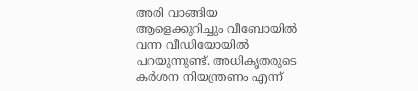അരി വാങ്ങിയ ആളെക്കുറിച്ചും വീബോയില്‍ വന്ന വീഡിയോയില്‍ പറയുന്നുണ്ട്. അധികൃതരുടെ കര്‍ശന നിയന്ത്രണം എന്ന്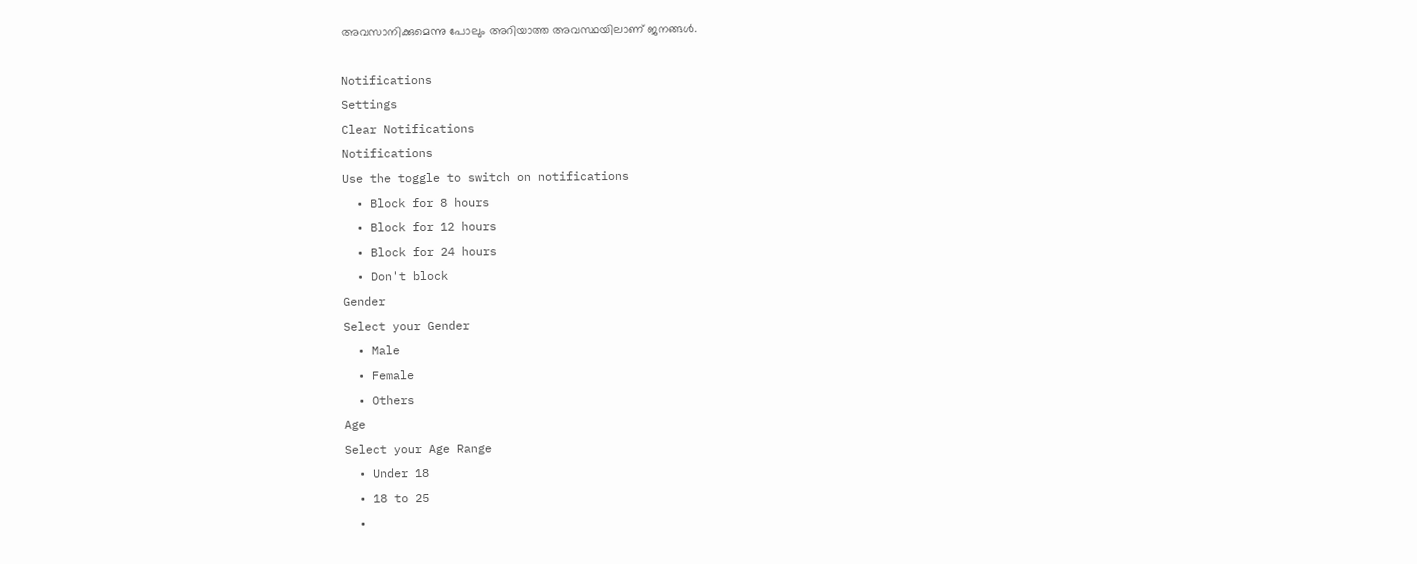അവസാനിക്കുമെന്നു പോലും അറിയാത്ത അവസ്ഥയിലാണ് ജനങ്ങള്‍.

Notifications
Settings
Clear Notifications
Notifications
Use the toggle to switch on notifications
  • Block for 8 hours
  • Block for 12 hours
  • Block for 24 hours
  • Don't block
Gender
Select your Gender
  • Male
  • Female
  • Others
Age
Select your Age Range
  • Under 18
  • 18 to 25
  •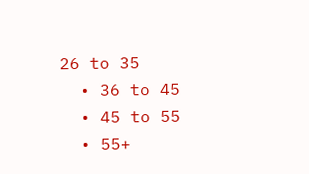26 to 35
  • 36 to 45
  • 45 to 55
  • 55+